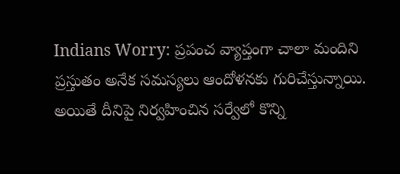Indians Worry: ప్రపంచ వ్యాప్తంగా చాలా మందిని ప్రస్తుతం అనేక సమస్యలు ఆందోళనకు గురిచేస్తున్నాయి. అయితే దీనిపై నిర్వహించిన సర్వేలో కొన్ని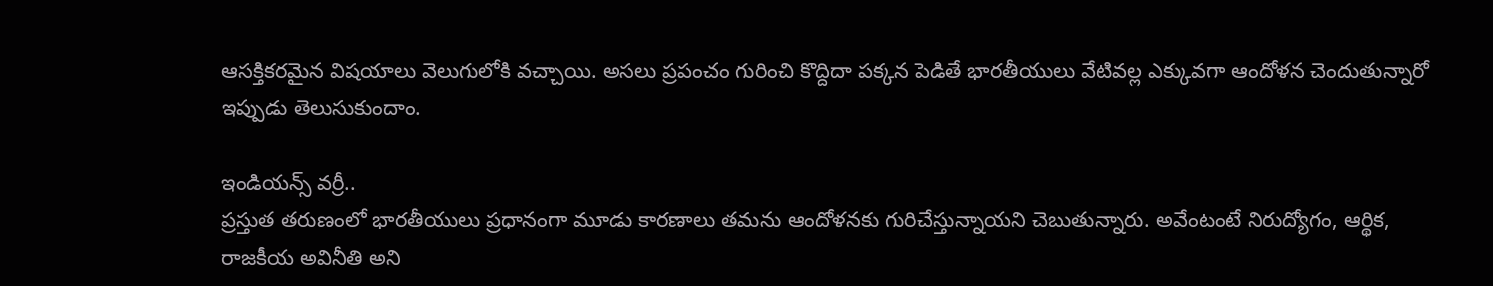ఆసక్తికరమైన విషయాలు వెలుగులోకి వచ్చాయి. అసలు ప్రపంచం గురించి కొద్దిదా పక్కన పెడితే భారతీయులు వేటివల్ల ఎక్కువగా ఆందోళన చెందుతున్నారో ఇప్పుడు తెలుసుకుందాం.

ఇండియన్స్ వర్రీ..
ప్రస్తుత తరుణంలో భారతీయులు ప్రధానంగా మూడు కారణాలు తమను ఆందోళనకు గురిచేస్తున్నాయని చెబుతున్నారు. అవేంటంటే నిరుద్యోగం, ఆర్థిక, రాజకీయ అవినీతి అని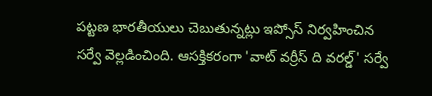పట్టణ భారతీయులు చెబుతున్నట్లు ఇప్సోస్ నిర్వహించిన సర్వే వెల్లడించింది. ఆసక్తికరంగా 'వాట్ వర్రీస్ ది వరల్డ్' సర్వే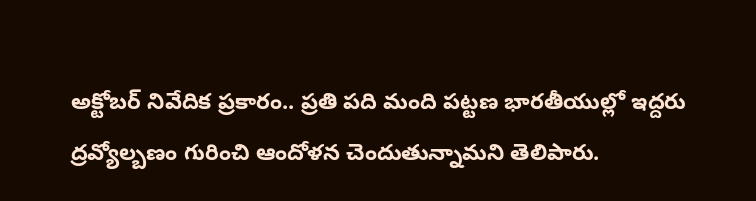అక్టోబర్ నివేదిక ప్రకారం.. ప్రతి పది మంది పట్టణ భారతీయుల్లో ఇద్దరు ద్రవ్యోల్బణం గురించి ఆందోళన చెందుతున్నామని తెలిపారు.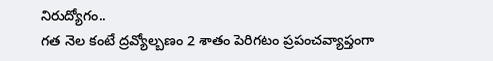నిరుద్యోగం..
గత నెల కంటే ద్రవ్యోల్బణం 2 శాతం పెరిగటం ప్రపంచవ్యాప్తంగా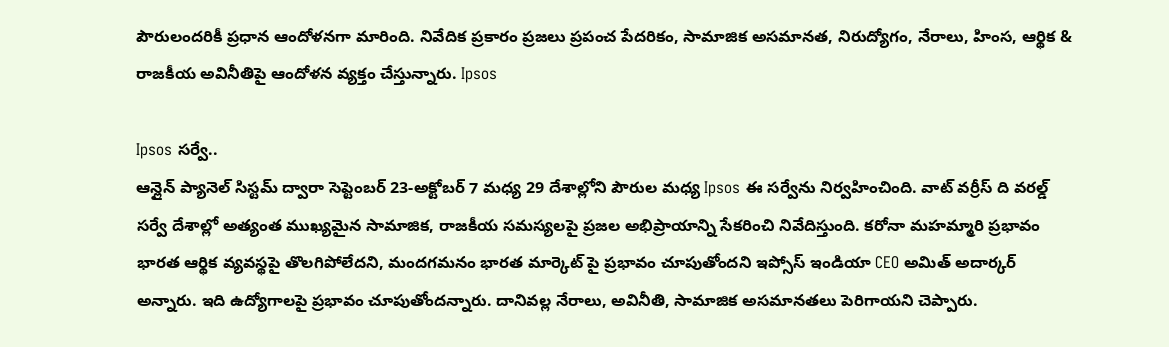పౌరులందరికీ ప్రధాన ఆందోళనగా మారింది. నివేదిక ప్రకారం ప్రజలు ప్రపంచ పేదరికం, సామాజిక అసమానత, నిరుద్యోగం, నేరాలు, హింస, ఆర్థిక & రాజకీయ అవినీతిపై ఆందోళన వ్యక్తం చేస్తున్నారు. Ipsos

Ipsos సర్వే..
ఆన్లైన్ ప్యానెల్ సిస్టమ్ ద్వారా సెప్టెంబర్ 23-అక్టోబర్ 7 మధ్య 29 దేశాల్లోని పౌరుల మధ్య Ipsos ఈ సర్వేను నిర్వహించింది. వాట్ వర్రీస్ ది వరల్డ్ సర్వే దేశాల్లో అత్యంత ముఖ్యమైన సామాజిక, రాజకీయ సమస్యలపై ప్రజల అభిప్రాయాన్ని సేకరించి నివేదిస్తుంది. కరోనా మహమ్మారి ప్రభావం భారత ఆర్థిక వ్యవస్థపై తొలగిపోలేదని, మందగమనం భారత మార్కెట్ పై ప్రభావం చూపుతోందని ఇప్సోస్ ఇండియా CEO అమిత్ అదార్కర్ అన్నారు. ఇది ఉద్యోగాలపై ప్రభావం చూపుతోందన్నారు. దానివల్ల నేరాలు, అవినీతి, సామాజిక అసమానతలు పెరిగాయని చెప్పారు.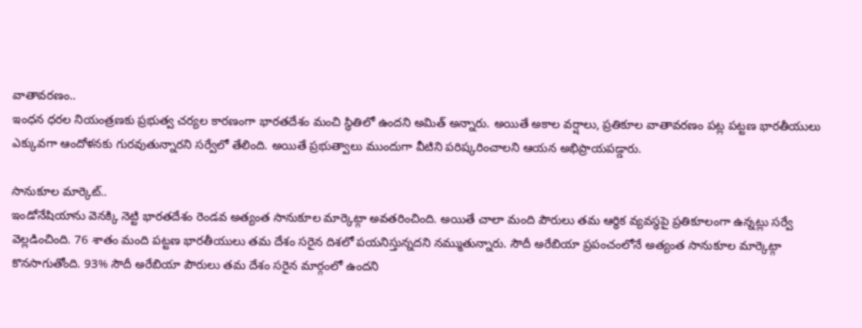వాతావరణం..
ఇంధన ధరల నియంత్రణకు ప్రభుత్వ చర్యల కారణంగా భారతదేశం మంచి స్థితిలో ఉందని అమిత్ అన్నారు. అయితే అకాల వర్షాలు, ప్రతికూల వాతావరణం పట్ల పట్టణ భారతీయులు ఎక్కువగా ఆందోళనకు గురవుతున్నారని సర్వేలో తేలింది. అయితే ప్రభుత్వాలు ముందుగా వీటిని పరిష్కరించాలని ఆయన అభిప్రాయపడ్డారు.

సానుకూల మార్కెట్..
ఇండోనేషియాను వెనక్కి నెట్టి భారతదేశం రెండవ అత్యంత సానుకూల మార్కెట్గా అవతరించింది. అయితే చాలా మంది పౌరులు తమ ఆర్థిక వ్యవస్థపై ప్రతికూలంగా ఉన్నట్లు సర్వే వెల్లడించింది. 76 శాతం మంది పట్టణ భారతీయులు తమ దేశం సరైన దిశలో పయనిస్తున్నదని నమ్ముతున్నారు. సౌదీ అరేబియా ప్రపంచంలోనే అత్యంత సానుకూల మార్కెట్గా కొనసాగుతోంది. 93% సౌదీ అరేబియా పౌరులు తమ దేశం సరైన మార్గంలో ఉందని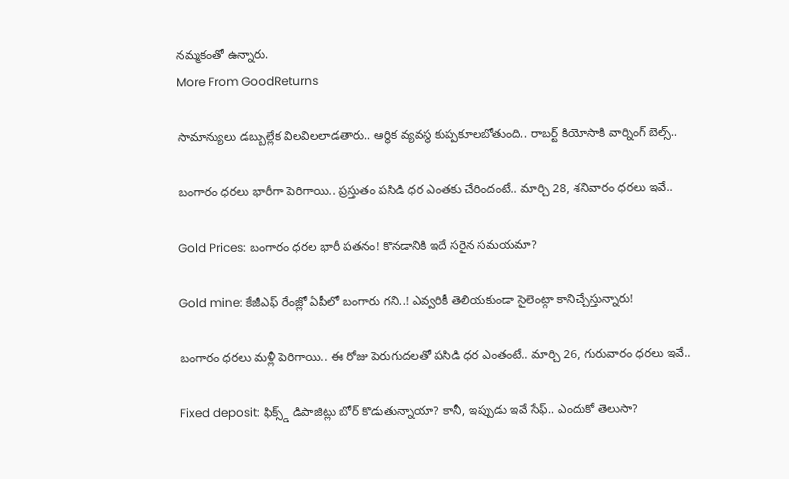నమ్మకంతో ఉన్నారు.
More From GoodReturns

సామాన్యులు డబ్బుల్లేక విలవిలలాడతారు.. ఆర్థిక వ్యవస్థ కుప్పకూలబోతుంది.. రాబర్ట్ కియోసాకి వార్నింగ్ బెల్స్..

బంగారం ధరలు భారీగా పెరిగాయి.. ప్రస్తుతం పసిడి ధర ఎంతకు చేరిందంటే.. మార్చి 28, శనివారం ధరలు ఇవే..

Gold Prices: బంగారం ధరల భారీ పతనం! కొనడానికి ఇదే సరైన సమయమా?

Gold mine: కేజీఎఫ్ రేంజ్లో ఏపీలో బంగారు గని..! ఎవ్వరికీ తెలియకుండా సైలెంట్గా కానిచ్చేస్తున్నారు!

బంగారం ధరలు మళ్లీ పెరిగాయి.. ఈ రోజు పెరుగుదలతో పసిడి ధర ఎంతంటే.. మార్చి 26, గురువారం ధరలు ఇవే..

Fixed deposit: ఫిక్స్డ్ డిపాజిట్లు బోర్ కొడుతున్నాయా? కానీ, ఇప్పుడు ఇవే సేఫ్.. ఎందుకో తెలుసా?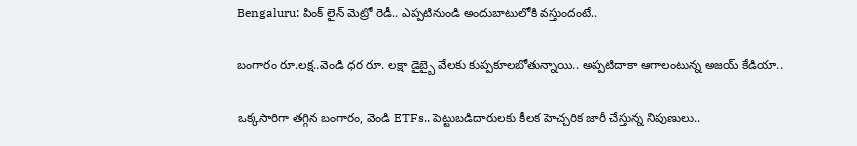Bengaluru: పింక్ లైన్ మెట్రో రెడీ.. ఎప్పటినుండి అందుబాటులోకి వస్తుందంటే..

బంగారం రూ.లక్ష..వెండి ధర రూ. లక్షా డైబ్బై వేలకు కుప్పకూలబోతున్నాయి.. అప్పటిదాకా ఆగాలంటున్న అజయ్ కేడియా..

ఒక్కసారిగా తగ్గిన బంగారం, వెండి ETFs.. పెట్టుబడిదారులకు కీలక హెచ్చరిక జారీ చేస్తున్న నిపుణులు..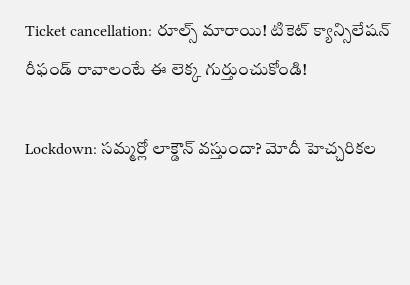Ticket cancellation: రూల్స్ మారాయి! టికెట్ క్యాన్సిలేషన్ రీఫండ్ రావాలంటే ఈ లెక్క గుర్తుంచుకోండి!

Lockdown: సమ్మర్లో లాక్డౌన్ వస్తుందా? మోదీ హెచ్చరికల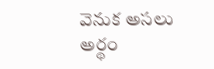వెనుక అసలు అర్థం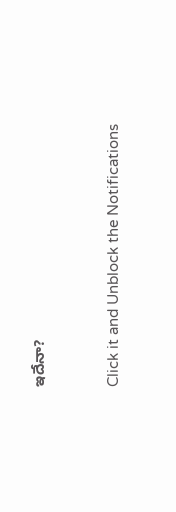ఇదేనా?



Click it and Unblock the Notifications